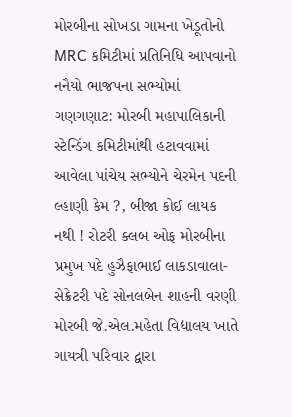મોરબીના સોખડા ગામના ખેડૂતોનો MRC કમિટીમાં પ્રતિનિધિ આપવાનો નનૈયો ભાજપના સભ્યોમાં ગણગણાટ: મોરબી મહાપાલિકાની સ્ટેન્ડિંગ કમિટીમાંથી હટાવવામાં આવેલા પાંચેય સભ્યોને ચેરમેન પદની લ્હાણી કેમ ?, બીજા કોઈ લાયક નથી ! રોટરી ક્લબ ઓફ મોરબીના પ્રમુખ પદે હુઝૈફાભાઈ લાકડાવાલા-સેક્રેટરી પદે સોનલબેન શાહની વરણી મોરબી જે.એલ.મહેતા વિદ્યાલય ખાતે ગાયત્રી પરિવાર દ્વારા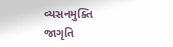વ્યસનમુક્તિ જાગૃતિ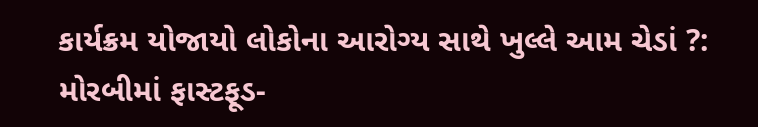કાર્યક્રમ યોજાયો લોકોના આરોગ્ય સાથે ખુલ્લે આમ ચેડાં ?: મોરબીમાં ફાસ્ટફૂડ-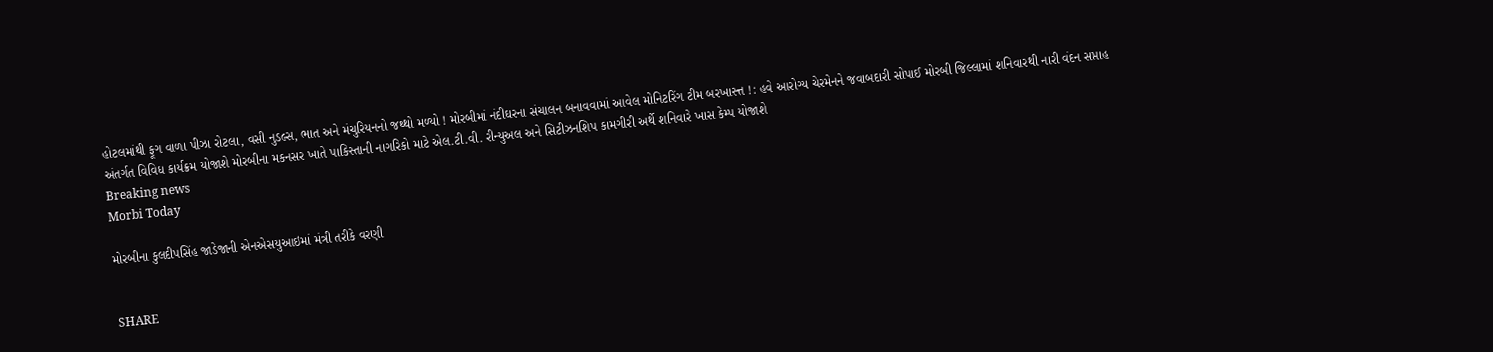હોટલમાંથી ફૂગ વાળા પીઝા રોટલા, વસી નુડલ્સ, ભાત અને મંચુરિયનનો જથ્થો મળ્યો ! મોરબીમાં નંદીઘરના સંચાલન બનાવવામાં આવેલ મોનિટરિંગ ટીમ બરખાસ્ત્ત !: હવે આરોગ્ય ચેરમેનને જવાબદારી સોપાઈ મોરબી જિલ્લામાં શનિવારથી નારી વંદન સપ્તાહ અંતર્ગત વિવિધ કાર્યક્રમ યોજાશે મોરબીના મકનસર ખાતે પાકિસ્તાની નાગરિકો માટે એલ.ટી.વી. રીન્યુઅલ અને સિટીઝનશિપ કામગીરી અર્થે શનિવારે ખાસ કેમ્પ યોજાશે
Breaking news
Morbi Today

મોરબીના કુલદીપસિંહ જાડેજાની એનએસયુઆઇમાં મંત્રી તરીકે વરણી


SHARE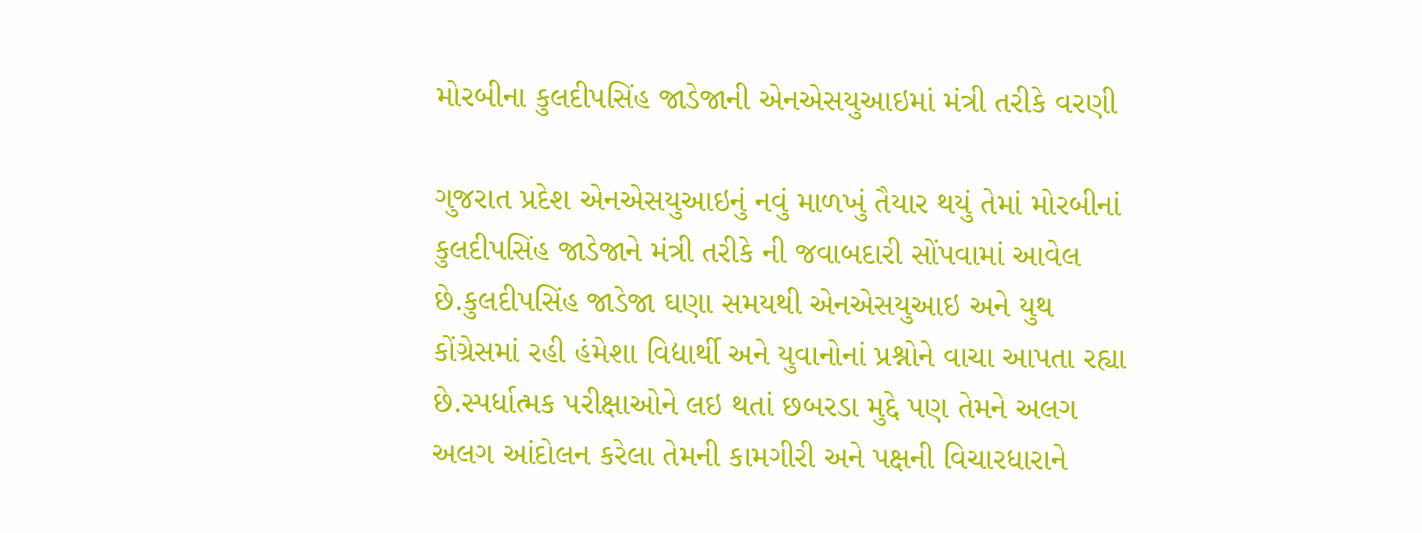મોરબીના કુલદીપસિંહ જાડેજાની એનએસયુઆઇમાં મંત્રી તરીકે વરણી

ગુજરાત પ્રદેશ એનએસયુઆઇનું નવું માળખું તૈયાર થયું તેમાં મોરબીનાં કુલદીપસિંહ જાડેજાને મંત્રી તરીકે ની જવાબદારી સોંપવામાં આવેલ છે.કુલદીપસિંહ જાડેજા ઘણા સમયથી એનએસયુઆઇ અને યુથ કોંગ્રેસમાં રહી હંમેશા વિદ્યાર્થી અને યુવાનોનાં પ્રશ્નોને વાચા આપતા રહ્યા છે.સ્પર્ધાત્મક પરીક્ષાઓને લઇ થતાં છબરડા મુદ્દે પણ તેમને અલગ અલગ આંદોલન કરેલા તેમની કામગીરી અને પક્ષની વિચારધારાને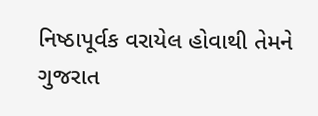નિષ્ઠાપૂર્વક વરાયેલ હોવાથી તેમને ગુજરાત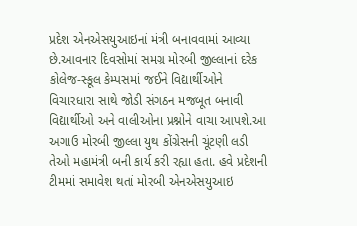પ્રદેશ એનએસયુઆઇનાં મંત્રી બનાવવામાં આવ્યા છે.આવનાર દિવસોમાં સમગ્ર મોરબી જીલ્લાનાં દરેક કોલેજ-સ્કૂલ કેમ્પસમાં જઈને વિદ્યાર્થીઓને વિચારધારા સાથે જોડી સંગઠન મજબૂત બનાવી વિદ્યાર્થીઓ અને વાલીઓના પ્રશ્નોને વાચા આપશે.આ અગાઉ મોરબી જીલ્લા યુથ કોંગ્રેસની ચૂંટણી લડી તેઓ મહામંત્રી બની કાર્ય કરી રહ્યા હતા. હવે પ્રદેશની ટીમમાં સમાવેશ થતાં મોરબી એનએસયુઆઇ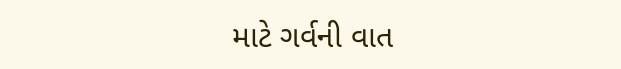માટે ગર્વની વાત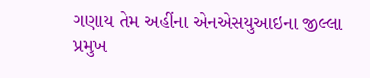ગણાય તેમ અહીંના એનએસયુઆઇના જીલ્લા પ્રમુખ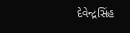દેવેન્દ્રસિંહ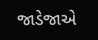જાડેજાએ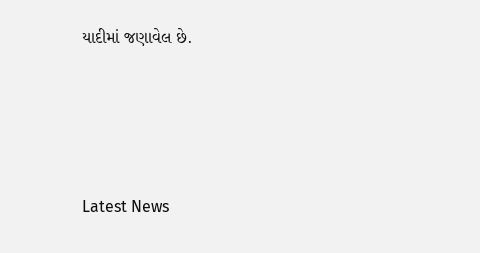યાદીમાં જણાવેલ છે.






Latest News